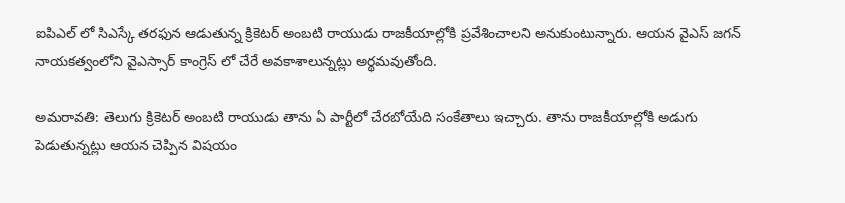ఐపిఎల్ లో సిఎస్కే తరఫున ఆడుతున్న క్రికెటర్ అంబటి రాయుడు రాజకీయాల్లోకి ప్రవేశించాలని అనుకుంటున్నారు. ఆయన వైఎస్ జగన్ నాయకత్వంలోని వైఎస్సార్ కాంగ్రెస్ లో చేరే అవకాశాలున్నట్లు అర్థమవుతోంది.

అమరావతి: తెలుగు క్రికెటర్ అంబటి రాయుడు తాను ఏ పార్టీలో చేరబోయేది సంకేతాలు ఇచ్చారు. తాను రాజకీయాల్లోకి అడుగు పెడుతున్నట్లు ఆయన చెప్పిన విషయం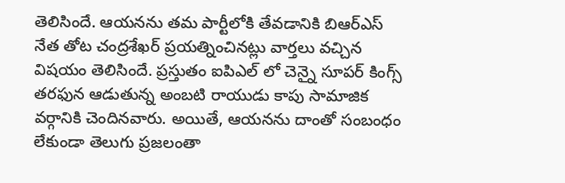తెలిసిందే. ఆయనను తమ పార్టీలోకి తేవడానికి బిఆర్ఎస్ నేత తోట చంద్రశేఖర్ ప్రయత్నించినట్లు వార్తలు వచ్చిన విషయం తెలిసిందే. ప్రస్తుతం ఐపిఎల్ లో చెన్నై సూపర్ కింగ్స్ తరఫున ఆడుతున్న అంబటి రాయుడు కాపు సామాజిక వర్గానికి చెందినవారు. అయితే, ఆయనను దాంతో సంబంధం లేకుండా తెలుగు ప్రజలంతా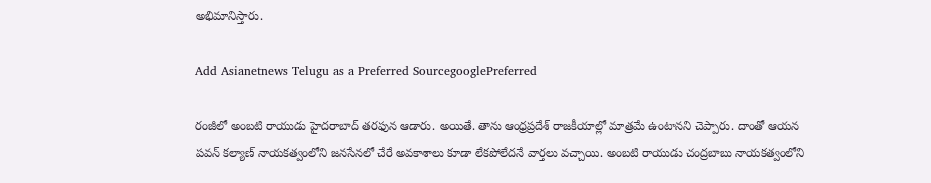అభిమానిస్తారు.

Add Asianetnews Telugu as a Preferred SourcegooglePreferred

రంజీలో అంబటి రాయుడు హైదరాబాద్ తరఫున ఆడారు. అయితే. తాను ఆంధ్రప్రదేశ్ రాజకీయాల్లో మాత్రమే ఉంటానని చెప్పారు. దాంతో ఆయన పవన్ కల్యాణ్ నాయకత్వంలోని జనసేనలో చేరే అవకాశాలు కూడా లేకపోలేదనే వార్తలు వచ్చాయి. అంబటి రాయుడు చంద్రబాబు నాయకత్వంలోని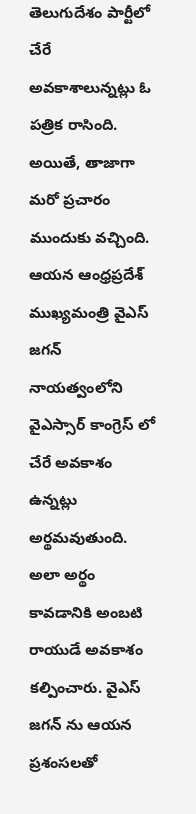తెలుగుదేశం పార్టీలో చేరే అవకాశాలున్నట్లు ఓ పత్రిక రాసింది. అయితే, తాజాగా మరో ప్రచారం ముందుకు వచ్చింది. ఆయన ఆంధ్రప్రదేశ్ ముఖ్యమంత్రి వైఎస్ జగన్ నాయత్వంలోని వైఎస్సార్ కాంగ్రెస్ లో చేరే అవకాశం ఉన్నట్లు అర్థమవుతుంది. అలా అర్థం కావడానికి అంబటి రాయుడే అవకాశం కల్పించారు. వైఎస్ జగన్ ను ఆయన ప్రశంసలతో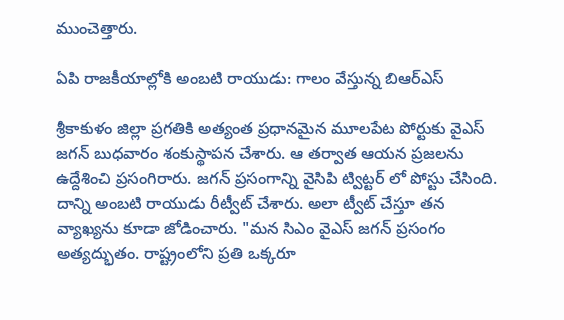ముంచెత్తారు.

ఏపి రాజకీయాల్లోకి అంబటి రాయుడు: గాలం వేస్తున్న బిఆర్ఎస్

శ్రీకాకుళం జిల్లా ప్రగతికి అత్యంత ప్రధానమైన మూలపేట పోర్టుకు వైఎస్ జగన్ బుధవారం శంకుస్థాపన చేశారు. ఆ తర్వాత ఆయన ప్రజలను ఉద్దేశించి ప్రసంగిరారు. జగన్ ప్రసంగాన్ని వైసిపి ట్విట్టర్ లో పోస్టు చేసింది. దాన్ని అంబటి రాయుడు రీట్వీట్ చేశారు. అలా ట్వీట్ చేస్తూ తన వ్యాఖ్యను కూడా జోడించారు. "మన సిఎం వైఎస్ జగన్ ప్రసంగం అత్యద్భుతం. రాష్ట్రంలోని ప్రతి ఒక్కరూ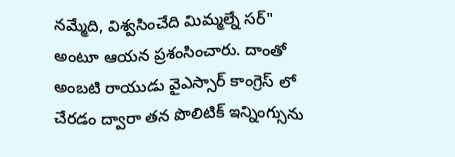నమ్మేది, విశ్వసించేది మిమ్మల్నే సర్" అంటూ ఆయన ప్రశంసించారు. దాంతో అంబటి రాయుడు వైఎస్సార్ కాంగ్రెస్ లో చేరడం ద్వారా తన పొలిటిక్ ఇన్నింగ్సును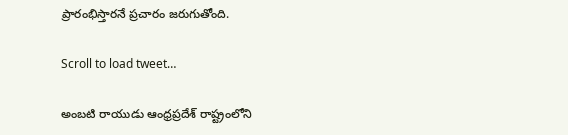ప్రారంభిస్తారనే ప్రచారం జరుగుతోంది.

Scroll to load tweet…

అంబటి రాయుడు ఆంధ్రప్రదేశ్ రాష్ట్రంలోని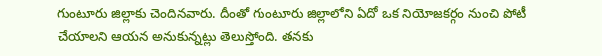గుంటూరు జిల్లాకు చెందినవారు. దీంతో గుంటూరు జిల్లాలోని ఏదో ఒక నియోజకర్గం నుంచి పోటీ చేయాలని ఆయన అనుకున్నట్లు తెలుస్తోంది. తనకు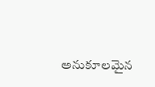అనుకూలమైన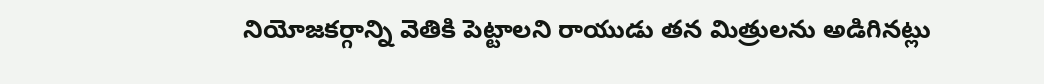నియోజకర్గాన్ని వెతికి పెట్టాలని రాయుడు తన మిత్రులను అడిగినట్లు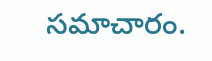సమాచారం.